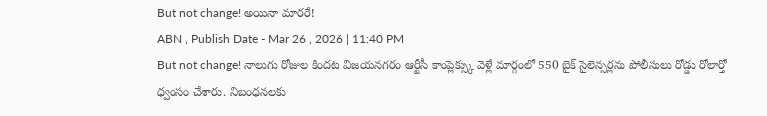But not change! అయినా మారరే!
ABN , Publish Date - Mar 26 , 2026 | 11:40 PM
But not change! నాలుగు రోజుల కిందట విజయనగరం ఆర్టీసీ కాంప్లెక్స్కు వెళ్లే మార్గంలో 550 బైక్ సైలెన్సర్లను పోలీసులు రోడ్డు రోలార్తో ధ్వంసం చేశారు. నిబంధనలకు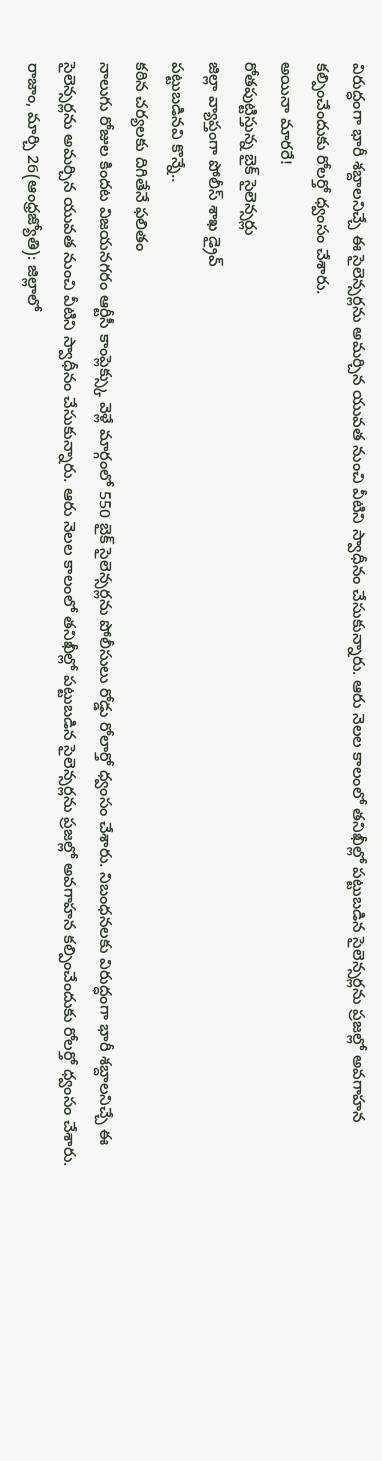విరుద్ధంగా భారీ శబ్దాలనిచ్చే ఈ సైలెన్సర్లను అమర్చిన యువత నుంచి వీటిని స్వాధీనం చేసుకున్నారు. ఆరు నెలల కాలంలో తనిఖీల్లో పట్టుబడిన సైలెన్సర్లను ప్రజల్లో అవగాహన కల్పించేందుకు రోలర్తో ధ్వంసం చేశారు.
అయినా మారరే!
రోతపుట్టిస్తున్న బైక్ సైలెన్సర్లు
జిల్లా వ్యాప్తంగా పోలీస్ శాఖ డ్రైవ్
పట్టుబడినవి కొన్నే..
కఠిన చర్యలకు దిగితేనే ఫలితం
నాలుగు రోజుల కిందట విజయనగరం ఆర్టీసీ కాంప్లెక్స్కు వెళ్లే మార్గంలో 550 బైక్ సైలెన్సర్లను పోలీసులు రోడ్డు రోలార్తో ధ్వంసం చేశారు. నిబంధనలకు విరుద్ధంగా భారీ శబ్దాలనిచ్చే ఈ సైలెన్సర్లను అమర్చిన యువత నుంచి వీటిని స్వాధీనం చేసుకున్నారు. ఆరు నెలల కాలంలో తనిఖీల్లో పట్టుబడిన సైలెన్సర్లను ప్రజల్లో అవగాహన కల్పించేందుకు రోలర్తో ధ్వంసం చేశారు.
రాజాం, మార్చి 26(ఆంధ్రజ్యోతి): జిల్లాలో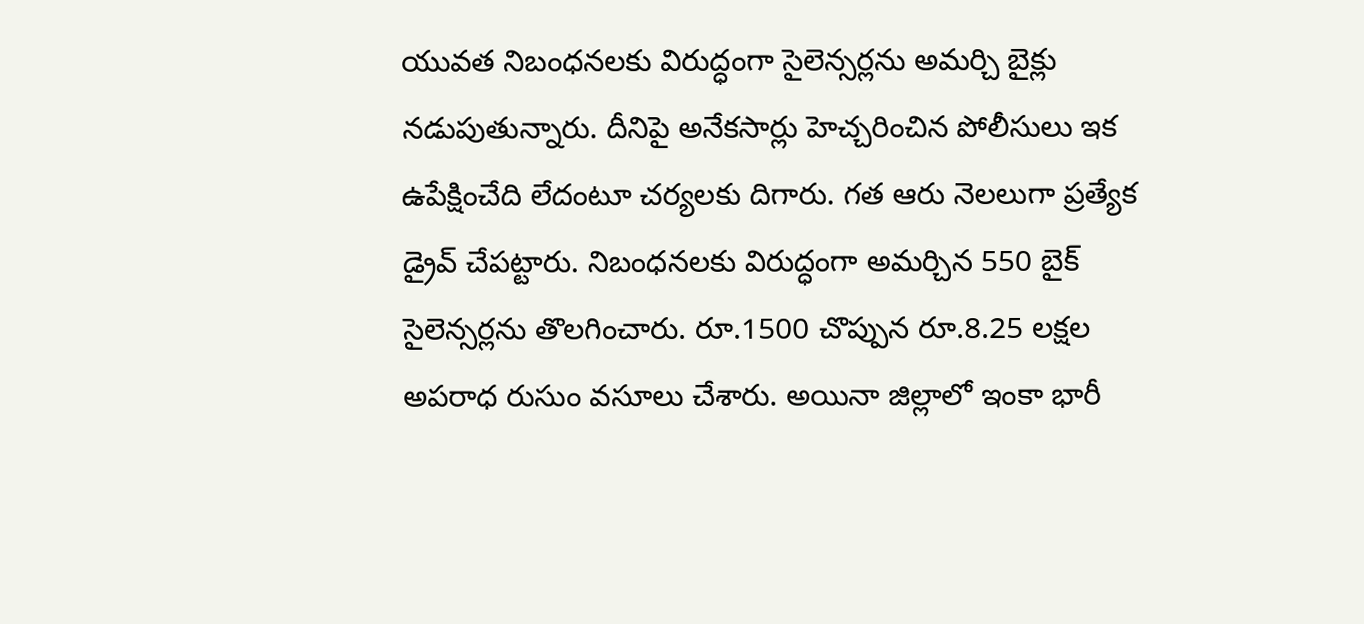యువత నిబంధనలకు విరుద్ధంగా సైలెన్సర్లను అమర్చి బైక్లు నడుపుతున్నారు. దీనిపై అనేకసార్లు హెచ్చరించిన పోలీసులు ఇక ఉపేక్షించేది లేదంటూ చర్యలకు దిగారు. గత ఆరు నెలలుగా ప్రత్యేక డ్రైవ్ చేపట్టారు. నిబంధనలకు విరుద్ధంగా అమర్చిన 550 బైక్ సైలెన్సర్లను తొలగించారు. రూ.1500 చొప్పున రూ.8.25 లక్షల అపరాధ రుసుం వసూలు చేశారు. అయినా జిల్లాలో ఇంకా భారీ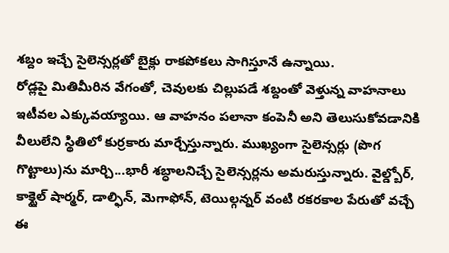శబ్దం ఇచ్చే సైలెన్సర్లతో బైక్లు రాకపోకలు సాగిస్తూనే ఉన్నాయి.
రోడ్లపై మితిమీరిన వేగంతో, చెవులకు చిల్లుపడే శబ్దంతో వెళ్తున్న వాహనాలు ఇటీవల ఎక్కువయ్యాయి. ఆ వాహనం పలానా కంపెనీ అని తెలుసుకోవడానికి వీలులేని స్థితిలో కుర్రకారు మార్చేస్తున్నారు. ముఖ్యంగా సైలెన్సర్లు (పొగ గొట్టాలు)ను మార్చి...భారీ శబ్ధాలనిచ్చే సైలెన్సర్లను అమరుస్తున్నారు. వైల్డ్బోర్, కాక్టైల్ షార్మర్, డాల్ఫిన్, మెగాఫోన్, టెయిల్గన్నర్ వంటి రకరకాల పేరుతో వచ్చే ఈ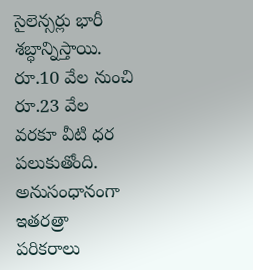సైలెన్సర్లు భారీ శబ్ధాన్నిస్తాయి. రూ.10 వేల నుంచి రూ.23 వేల వరకూ వీటి ధర పలుకుతోంది. అనుసంధానంగా ఇతరత్రా పరికరాలు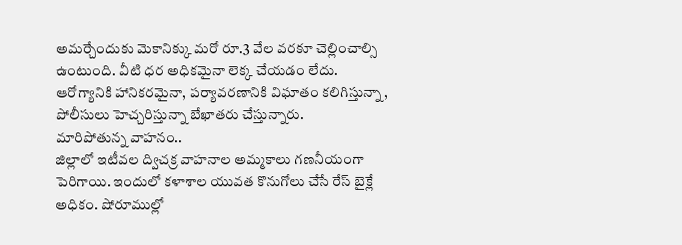అమర్చేందుకు మెకానిక్కు మరో రూ.3 వేల వరకూ చెల్లించాల్సి ఉంటుంది. వీటి ధర అధికమైనా లెక్క చేయడం లేదు. ఆరోగ్యానికి హానికరమైనా, పర్యావరణానికి విఘాతం కలిగిస్తున్నా, పోలీసులు హెచ్చరిస్తున్నా బేఖాతరు చేస్తున్నారు.
మారిపోతున్న వాహనం..
జిల్లాలో ఇటీవల ద్విచక్ర వాహనాల అమ్మకాలు గణనీయంగా పెరిగాయి. ఇందులో కళాశాల యువత కొనుగోలు చేసే రేస్ బైక్లే అధికం. షోరూముల్లో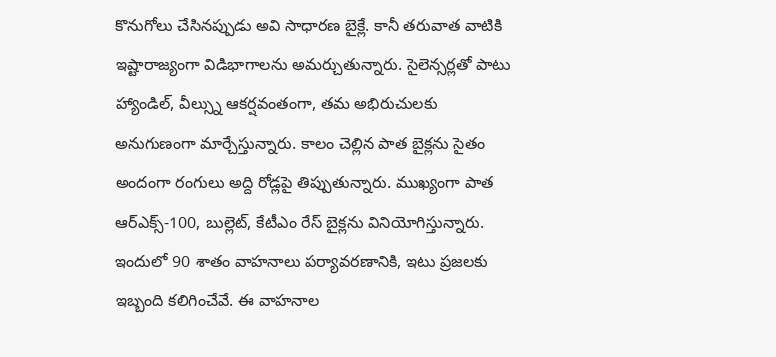కొనుగోలు చేసినప్పుడు అవి సాధారణ బైక్లే. కానీ తరువాత వాటికి ఇష్టారాజ్యంగా విడిభాగాలను అమర్చుతున్నారు. సైలెన్సర్లతో పాటు హ్యాండిల్, వీల్స్ను ఆకర్షవంతంగా, తమ అభిరుచులకు అనుగుణంగా మార్చేస్తున్నారు. కాలం చెల్లిన పాత బైక్లను సైతం అందంగా రంగులు అద్ది రోడ్లపై తిప్పుతున్నారు. ముఖ్యంగా పాత ఆర్ఎక్స్-100, బుల్లెట్, కేటీఎం రేస్ బైక్లను వినియోగిస్తున్నారు. ఇందులో 90 శాతం వాహనాలు పర్యావరణానికి, ఇటు ప్రజలకు ఇబ్బంది కలిగించేవే. ఈ వాహనాల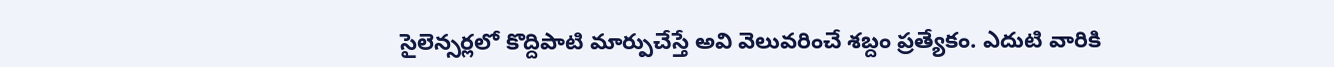సైలెన్సర్లలో కొద్దిపాటి మార్పుచేస్తే అవి వెలువరించే శబ్దం ప్రత్యేకం. ఎదుటి వారికి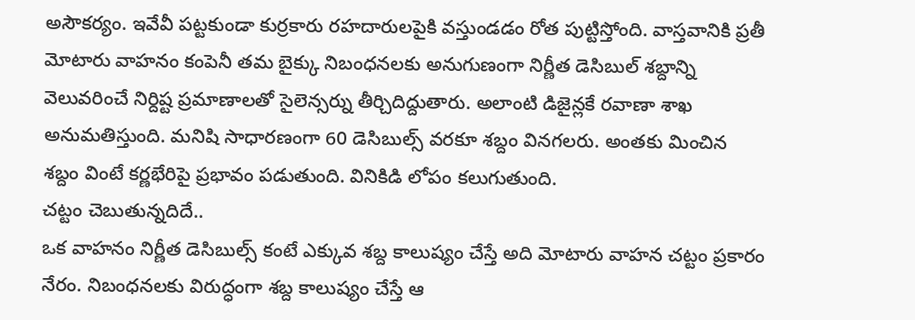అసౌకర్యం. ఇవేవీ పట్టకుండా కుర్రకారు రహదారులపైకి వస్తుండడం రోత పుట్టిస్తోంది. వాస్తవానికి ప్రతీ మోటారు వాహనం కంపెనీ తమ బైక్కు నిబంధనలకు అనుగుణంగా నిర్ణీత డెసిబుల్ శబ్దాన్ని వెలువరించే నిర్దిష్ట ప్రమాణాలతో సైలెన్సర్ను తీర్చిదిద్దుతారు. అలాంటి డిజైన్లకే రవాణా శాఖ అనుమతిస్తుంది. మనిషి సాధారణంగా 60 డెసిబుల్స్ వరకూ శబ్దం వినగలరు. అంతకు మించిన శబ్దం వింటే కర్ణభేరిపై ప్రభావం పడుతుంది. వినికిడి లోపం కలుగుతుంది.
చట్టం చెబుతున్నదిదే..
ఒక వాహనం నిర్ణీత డెసిబుల్స్ కంటే ఎక్కువ శబ్ద కాలుష్యం చేస్తే అది మోటారు వాహన చట్టం ప్రకారం నేరం. నిబంధనలకు విరుద్ధంగా శబ్ద కాలుష్యం చేస్తే ఆ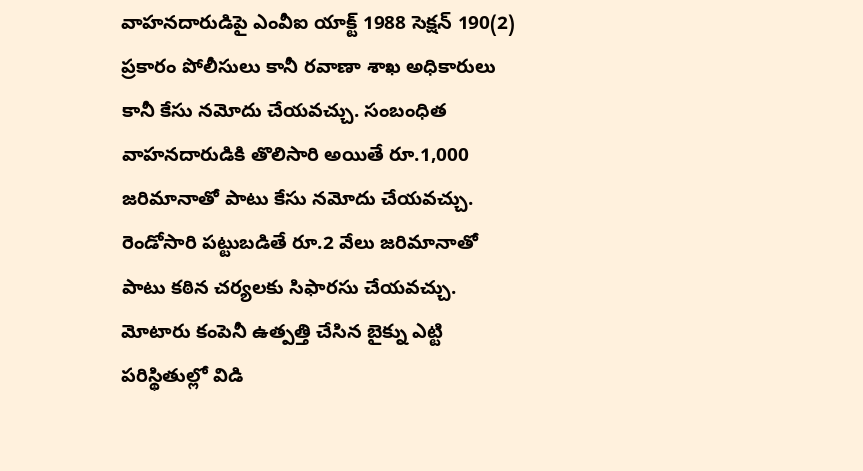వాహనదారుడిపై ఎంవీఐ యాక్ట్ 1988 సెక్షన్ 190(2) ప్రకారం పోలీసులు కానీ రవాణా శాఖ అధికారులు కానీ కేసు నమోదు చేయవచ్చు. సంబంధిత వాహనదారుడికి తొలిసారి అయితే రూ.1,000 జరిమానాతో పాటు కేసు నమోదు చేయవచ్చు. రెండోసారి పట్టుబడితే రూ.2 వేలు జరిమానాతో పాటు కఠిన చర్యలకు సిఫారసు చేయవచ్చు. మోటారు కంపెనీ ఉత్పత్తి చేసిన బైక్ను ఎట్టి పరిస్థితుల్లో విడి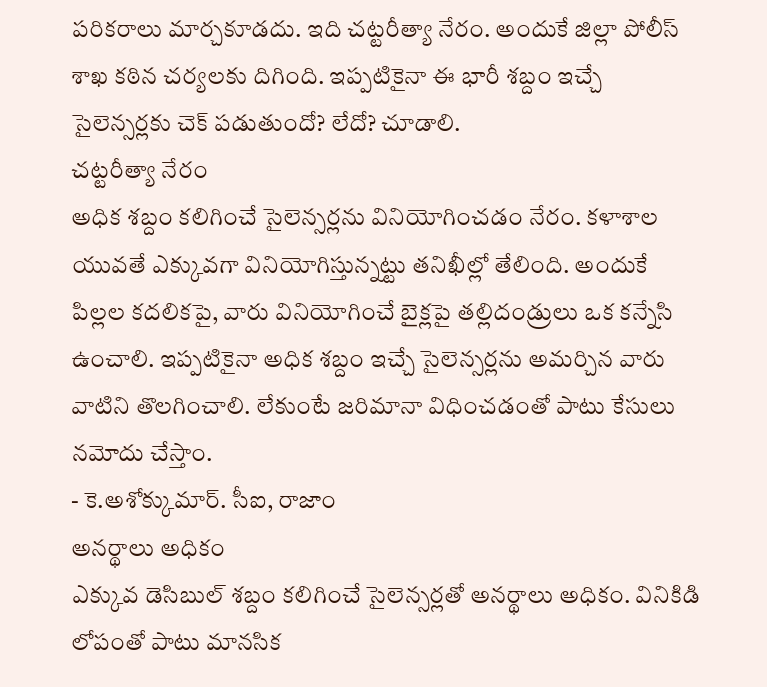పరికరాలు మార్చకూడదు. ఇది చట్టరీత్యా నేరం. అందుకే జిల్లా పోలీస్ శాఖ కఠిన చర్యలకు దిగింది. ఇప్పటికైనా ఈ భారీ శబ్దం ఇచ్చే సైలెన్సర్లకు చెక్ పడుతుందో? లేదో? చూడాలి.
చట్టరీత్యా నేరం
అధిక శబ్దం కలిగించే సైలెన్సర్లను వినియోగించడం నేరం. కళాశాల యువతే ఎక్కువగా వినియోగిస్తున్నట్టు తనిఖీల్లో తేలింది. అందుకే పిల్లల కదలికపై, వారు వినియోగించే బైక్లపై తల్లిదండ్రులు ఒక కన్నేసి ఉంచాలి. ఇప్పటికైనా అధిక శబ్దం ఇచ్చే సైలెన్సర్లను అమర్చిన వారు వాటిని తొలగించాలి. లేకుంటే జరిమానా విధించడంతో పాటు కేసులు నమోదు చేస్తాం.
- కె.అశోక్కుమార్. సీఐ, రాజాం
అనర్థాలు అధికం
ఎక్కువ డెసిబుల్ శబ్దం కలిగించే సైలెన్సర్లతో అనర్థాలు అధికం. వినికిడి లోపంతో పాటు మానసిక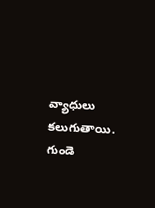వ్యాధులు కలుగుతాయి. గుండె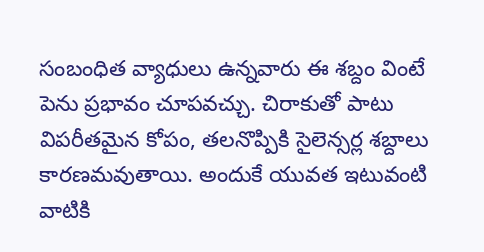సంబంధిత వ్యాధులు ఉన్నవారు ఈ శబ్దం వింటే పెను ప్రభావం చూపవచ్చు. చిరాకుతో పాటు విపరీతమైన కోపం, తలనొప్పికి సైలెన్సర్ల శబ్దాలు కారణమవుతాయి. అందుకే యువత ఇటువంటి వాటికి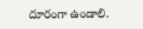దూరంగా ఉండాలి.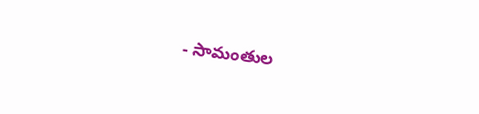- సామంతుల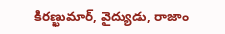కిరణ్ఖుమార్, వైద్యుడు, రాజాం